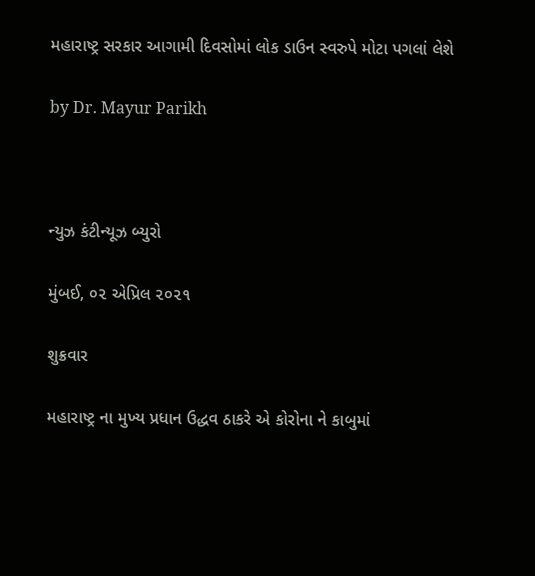મહારાષ્ટ્ર સરકાર આગામી દિવસોમાં લોક ડાઉન સ્વરુપે મોટા પગલાં લેશે

by Dr. Mayur Parikh



ન્યુઝ કંટીન્યૂઝ બ્યુરો

મુંબઈ, ૦૨ એપ્રિલ ૨૦૨૧

શુક્રવાર

મહારાષ્ટ્ર ના મુખ્ય પ્રધાન ઉદ્ધવ ઠાકરે એ કોરોના ને કાબુમાં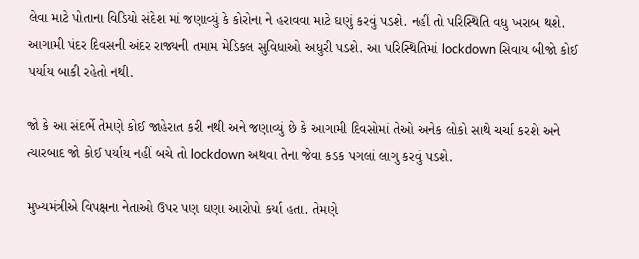લેવા માટે પોતાના વિડિયો સંદેશ માં જણાવ્યું કે કોરોના ને હરાવવા માટે ઘણું કરવું પડશે. નહીં તો પરિસ્થિતિ વધુ ખરાબ થશે. આગામી પંદર દિવસની અંદર રાજ્યની તમામ મેડિકલ સુવિધાઓ અધુરી પડશે. આ પરિસ્થિતિમાં lockdown સિવાય બીજો કોઈ પર્યાય બાકી રહેતો નથી.

જો કે આ સંદર્ભે તેમણે કોઈ જાહેરાત કરી નથી અને જણાવ્યું છે કે આગામી દિવસોમાં તેઓ અનેક લોકો સાથે ચર્ચા કરશે અને ત્યારબાદ જો કોઈ પર્યાય નહીં બચે તો lockdown અથવા તેના જેવા કડક પગલાં લાગુ કરવું પડશે.

મુખ્યમંત્રીએ વિપક્ષના નેતાઓ ઉપર પણ ઘણા આરોપો કર્યા હતા. તેમણે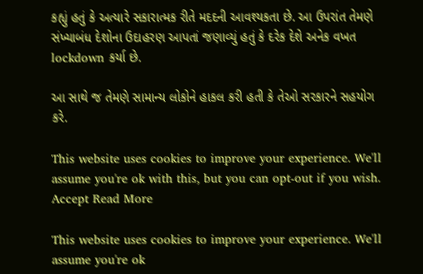કહ્યું હતું કે અત્યારે સકારાત્મક રીતે મદદની આવશ્યકતા છે. આ ઉપરાંત તેમણે સંખ્યાબંધ દેશોના ઉદાહરણ આપતાં જણાવ્યું હતું કે દરેક દેશે અનેક વખત lockdown કર્યા છે.

આ સાથે જ તેમણે સામાન્ય લોકોને હાકલ કરી હતી કે તેઓ સરકારને સહયોગ કરે.

This website uses cookies to improve your experience. We'll assume you're ok with this, but you can opt-out if you wish. Accept Read More

This website uses cookies to improve your experience. We'll assume you're ok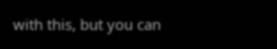with this, but you can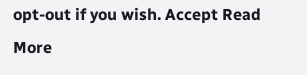opt-out if you wish. Accept Read More